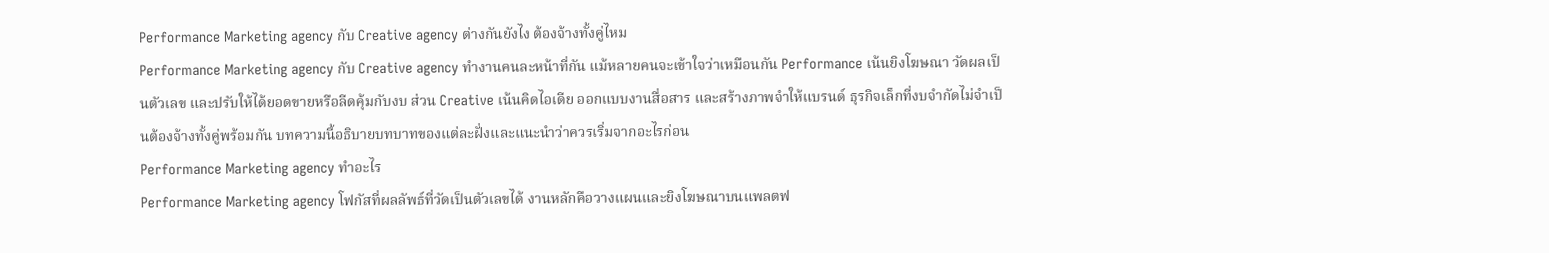Performance Marketing agency กับ Creative agency ต่างกันยังไง ต้องจ้างทั้งคู่ไหม
Performance Marketing agency กับ Creative agency ทำงานคนละหน้าที่กัน แม้หลายคนจะเข้าใจว่าเหมือนกัน Performance เน้นยิงโฆษณา วัดผลเป็นตัวเลข และปรับให้ได้ยอดขายหรือลีดคุ้มกับงบ ส่วน Creative เน้นคิดไอเดีย ออกแบบงานสื่อสาร และสร้างภาพจำให้แบรนด์ ธุรกิจเล็กที่งบจำกัดไม่จำเป็นต้องจ้างทั้งคู่พร้อมกัน บทความนี้อธิบายบทบาทของแต่ละฝั่งและแนะนำว่าควรเริ่มจากอะไรก่อน
Performance Marketing agency ทำอะไร
Performance Marketing agency โฟกัสที่ผลลัพธ์ที่วัดเป็นตัวเลขได้ งานหลักคือวางแผนและยิงโฆษณาบนแพลตฟ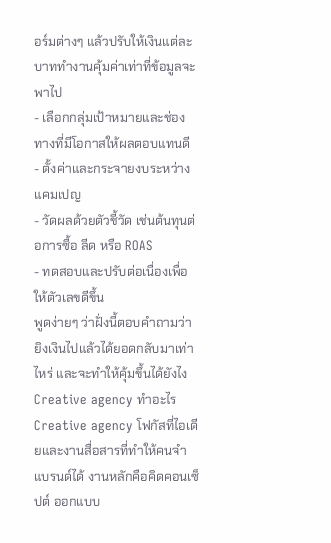อร์มต่างๆ แล้วปรับให้เงินแต่ละบาททำงานคุ้มค่าเท่าที่ข้อมูลจะพาไป
- เลือกกลุ่มเป้าหมายและช่องทางที่มีโอกาสให้ผลตอบแทนดี
- ตั้งค่าและกระจายงบระหว่างแคมเปญ
- วัดผลด้วยตัวชี้วัด เช่นต้นทุนต่อการซื้อ ลีด หรือ ROAS
- ทดสอบและปรับต่อเนื่องเพื่อให้ตัวเลขดีขึ้น
พูดง่ายๆ ว่าฝั่งนี้ตอบคำถามว่ายิงเงินไปแล้วได้ยอดกลับมาเท่าไหร่ และจะทำให้คุ้มขึ้นได้ยังไง
Creative agency ทำอะไร
Creative agency โฟกัสที่ไอเดียและงานสื่อสารที่ทำให้คนจำแบรนด์ได้ งานหลักคือคิดคอนเซ็ปต์ ออกแบบ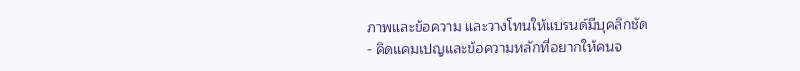ภาพและข้อความ และวางโทนให้แบรนด์มีบุคลิกชัด
- คิดแคมเปญและข้อความหลักที่อยากให้คนจ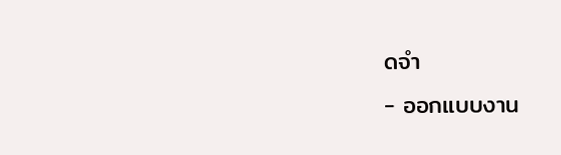ดจำ
- ออกแบบงาน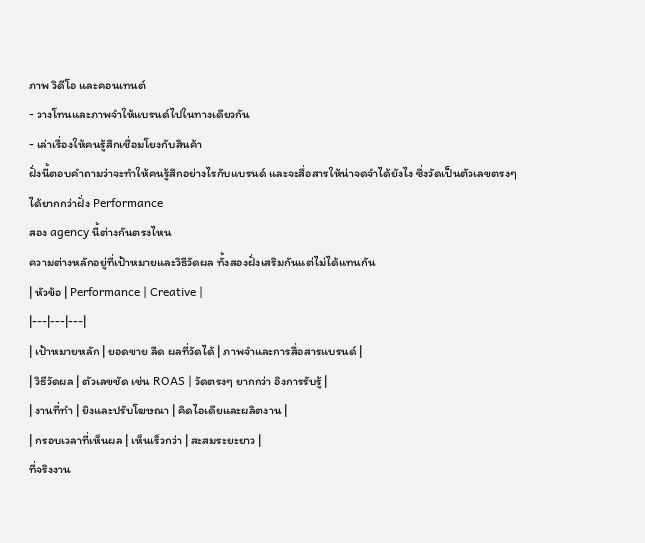ภาพ วิดีโอ และคอนเทนต์
- วางโทนและภาพจำให้แบรนด์ไปในทางเดียวกัน
- เล่าเรื่องให้คนรู้สึกเชื่อมโยงกับสินค้า
ฝั่งนี้ตอบคำถามว่าจะทำให้คนรู้สึกอย่างไรกับแบรนด์ และจะสื่อสารให้น่าจดจำได้ยังไง ซึ่งวัดเป็นตัวเลขตรงๆ ได้ยากกว่าฝั่ง Performance
สอง agency นี้ต่างกันตรงไหน
ความต่างหลักอยู่ที่เป้าหมายและวิธีวัดผล ทั้งสองฝั่งเสริมกันแต่ไม่ได้แทนกัน
| หัวข้อ | Performance | Creative |
|---|---|---|
| เป้าหมายหลัก | ยอดขาย ลีด ผลที่วัดได้ | ภาพจำและการสื่อสารแบรนด์ |
| วิธีวัดผล | ตัวเลขชัด เช่น ROAS | วัดตรงๆ ยากกว่า อิงการรับรู้ |
| งานที่ทำ | ยิงและปรับโฆษณา | คิดไอเดียและผลิตงาน |
| กรอบเวลาที่เห็นผล | เห็นเร็วกว่า | สะสมระยะยาว |
ที่จริงงาน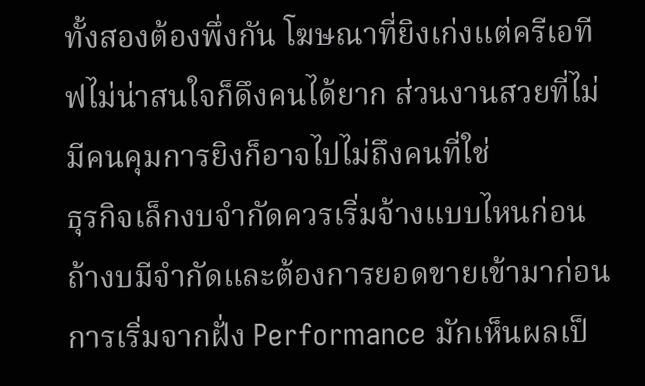ทั้งสองต้องพึ่งกัน โฆษณาที่ยิงเก่งแต่ครีเอทีฟไม่น่าสนใจก็ดึงคนได้ยาก ส่วนงานสวยที่ไม่มีคนคุมการยิงก็อาจไปไม่ถึงคนที่ใช่
ธุรกิจเล็กงบจำกัดควรเริ่มจ้างแบบไหนก่อน
ถ้างบมีจำกัดและต้องการยอดขายเข้ามาก่อน การเริ่มจากฝั่ง Performance มักเห็นผลเป็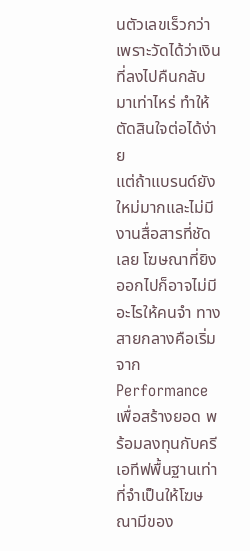นตัวเลขเร็วกว่า เพราะวัดได้ว่าเงินที่ลงไปคืนกลับมาเท่าไหร่ ทำให้ตัดสินใจต่อได้ง่าย
แต่ถ้าแบรนด์ยังใหม่มากและไม่มีงานสื่อสารที่ชัดเลย โฆษณาที่ยิงออกไปก็อาจไม่มีอะไรให้คนจำ ทางสายกลางคือเริ่มจาก Performance เพื่อสร้างยอด พร้อมลงทุนกับครีเอทีฟพื้นฐานเท่าที่จำเป็นให้โฆษณามีของ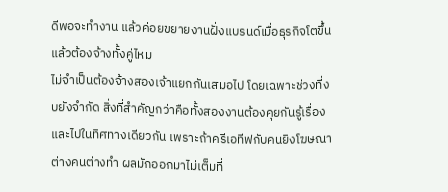ดีพอจะทำงาน แล้วค่อยขยายงานฝั่งแบรนด์เมื่อธุรกิจโตขึ้น
แล้วต้องจ้างทั้งคู่ไหม
ไม่จำเป็นต้องจ้างสองเจ้าแยกกันเสมอไป โดยเฉพาะช่วงที่งบยังจำกัด สิ่งที่สำคัญกว่าคือทั้งสองงานต้องคุยกันรู้เรื่องและไปในทิศทางเดียวกัน เพราะถ้าครีเอทีฟกับคนยิงโฆษณาต่างคนต่างทำ ผลมักออกมาไม่เต็มที่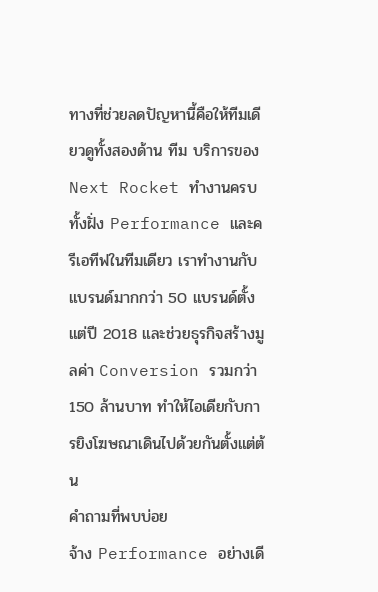ทางที่ช่วยลดปัญหานี้คือให้ทีมเดียวดูทั้งสองด้าน ทีม บริการของ Next Rocket ทำงานครบทั้งฝั่ง Performance และครีเอทีฟในทีมเดียว เราทำงานกับแบรนด์มากกว่า 50 แบรนด์ตั้งแต่ปี 2018 และช่วยธุรกิจสร้างมูลค่า Conversion รวมกว่า 150 ล้านบาท ทำให้ไอเดียกับการยิงโฆษณาเดินไปด้วยกันตั้งแต่ต้น
คำถามที่พบบ่อย
จ้าง Performance อย่างเดี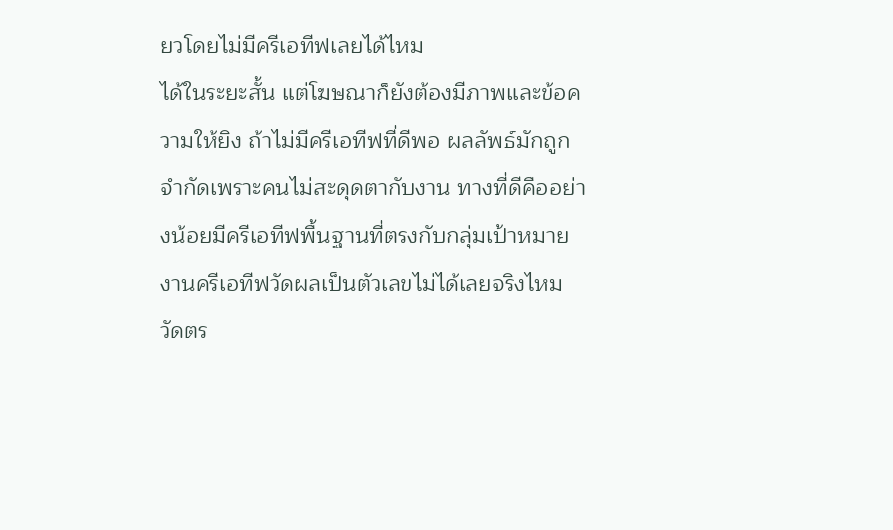ยวโดยไม่มีครีเอทีฟเลยได้ไหม
ได้ในระยะสั้น แต่โฆษณาก็ยังต้องมีภาพและข้อความให้ยิง ถ้าไม่มีครีเอทีฟที่ดีพอ ผลลัพธ์มักถูกจำกัดเพราะคนไม่สะดุดตากับงาน ทางที่ดีคืออย่างน้อยมีครีเอทีฟพื้นฐานที่ตรงกับกลุ่มเป้าหมาย
งานครีเอทีฟวัดผลเป็นตัวเลขไม่ได้เลยจริงไหม
วัดตร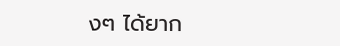งๆ ได้ยาก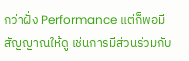กว่าฝั่ง Performance แต่ก็พอมีสัญญาณให้ดู เช่นการมีส่วนร่วมกับ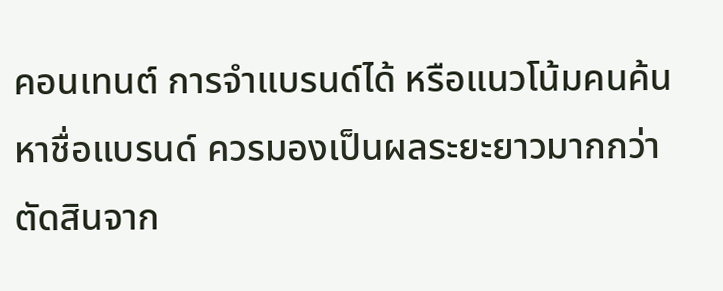คอนเทนต์ การจำแบรนด์ได้ หรือแนวโน้มคนค้นหาชื่อแบรนด์ ควรมองเป็นผลระยะยาวมากกว่าตัดสินจาก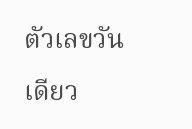ตัวเลขวันเดียว